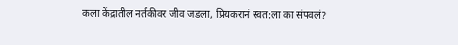कला केंद्रातील नर्तकीवर जीव जडला, प्रियकरानं स्वत:ला का संपवलं?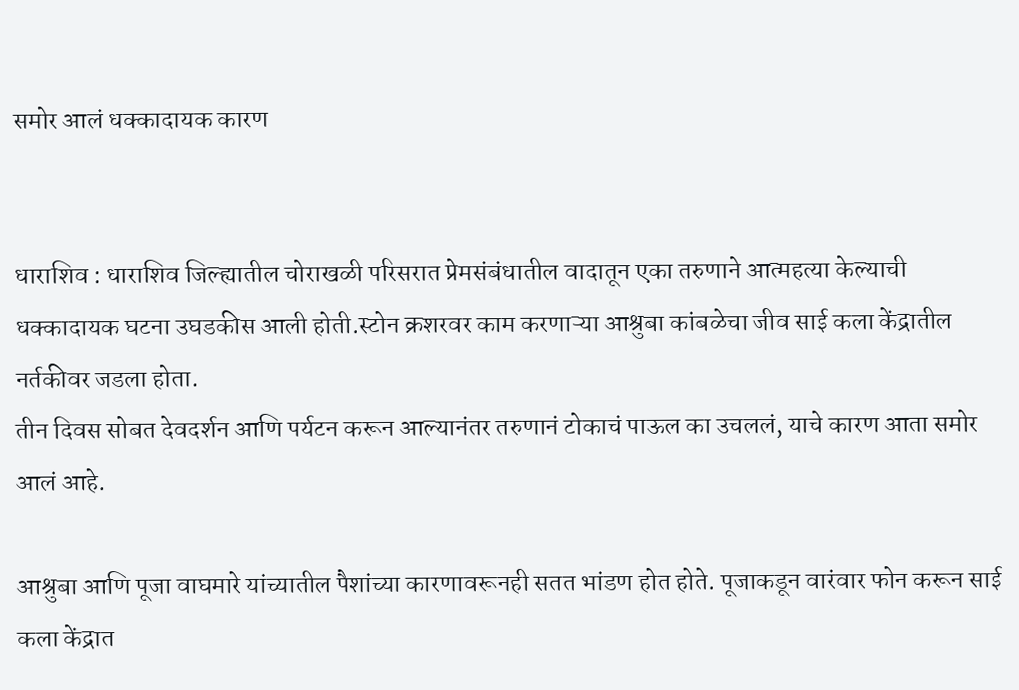समोर आलं धक्कादायक कारण


धाराशिव : धाराशिव जिल्ह्यातील चोराखळी परिसरात प्रेमसंबंधातील वादातून एका तरुणाने आत्महत्या केल्याची धक्कादायक घटना उघडकीस आली होती.स्टोन क्रशरवर काम करणाऱ्या आश्रुबा कांबळेचा जीव साई कला केंद्रातील नर्तकीवर जडला होता.
तीन दिवस सोबत देवदर्शन आणि पर्यटन करून आल्यानंतर तरुणानं टोकाचं पाऊल का उचललं, याचे कारण आता समोर आलं आहे.

आश्रुबा आणि पूजा वाघमारे यांच्यातील पैशांच्या कारणावरूनही सतत भांडण होत होते. पूजाकडून वारंवार फोन करून साई कला केंद्रात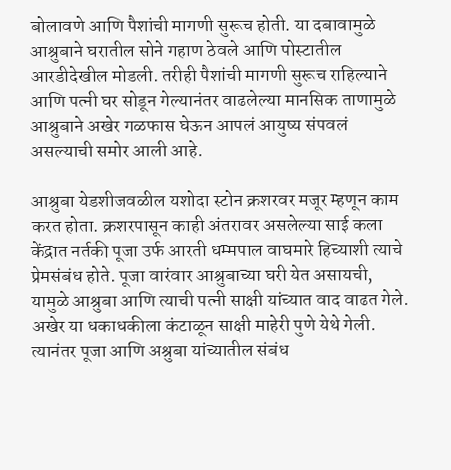बोलावणे आणि पैशांची मागणी सुरूच होती. या दबावामुळे आश्रुबाने घरातील सोने गहाण ठेवले आणि पोस्टातील आरडीदेखील मोडली. तरीही पैशांची मागणी सुरूच राहिल्याने आणि पत्नी घर सोडून गेल्यानंतर वाढलेल्या मानसिक ताणामुळे आश्रुबाने अखेर गळफास घेऊन आपलं आयुष्य संपवलं असल्याची समोर आली आहे.

आश्रुबा येडशीजवळील यशोदा स्टोन क्रशरवर मजूर म्हणून काम करत होता. क्रशरपासून काही अंतरावर असलेल्या साई कला केंद्रात नर्तकी पूजा उर्फ आरती धम्मपाल वाघमारे हिच्याशी त्याचे प्रेमसंबंध होते. पूजा वारंवार आश्रुबाच्या घरी येत असायची, यामुळे आश्रुबा आणि त्याची पत्नी साक्षी यांच्यात वाद वाढत गेले. अखेर या धकाधकीला कंटाळून साक्षी माहेरी पुणे येथे गेली. त्यानंतर पूजा आणि अश्रुबा यांच्यातील संबंध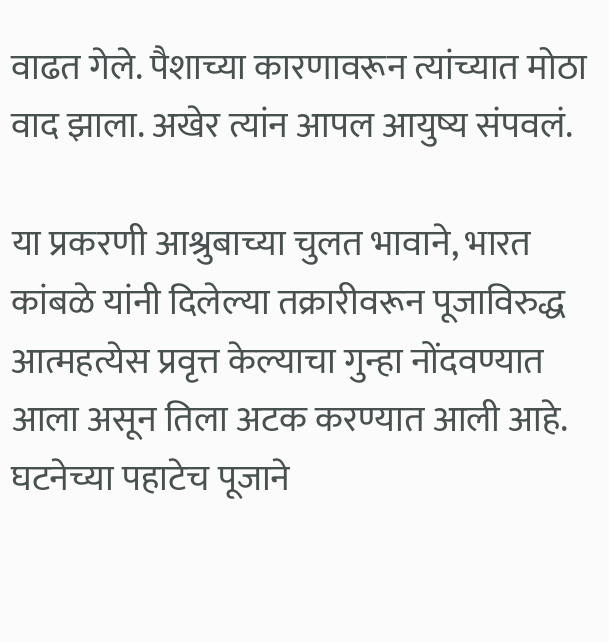वाढत गेले. पैशाच्या कारणावरून त्यांच्यात मोठा वाद झाला. अखेर त्यांन आपल आयुष्य संपवलं.

या प्रकरणी आश्रुबाच्या चुलत भावाने, भारत कांबळे यांनी दिलेल्या तक्रारीवरून पूजाविरुद्ध आत्महत्येस प्रवृत्त केल्याचा गुन्हा नोंदवण्यात आला असून तिला अटक करण्यात आली आहे. घटनेच्या पहाटेच पूजाने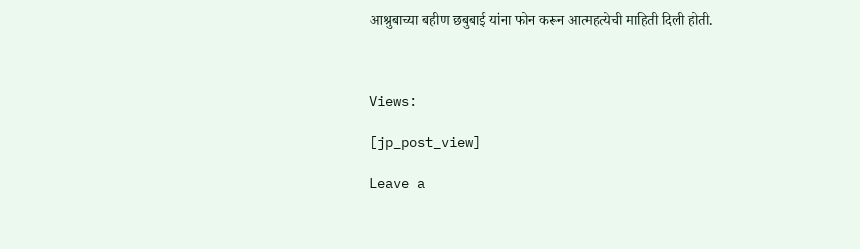आश्रुबाच्या बहीण छबुबाई यांना फोन करून आत्महत्येची माहिती दिली होती.



Views:

[jp_post_view]

Leave a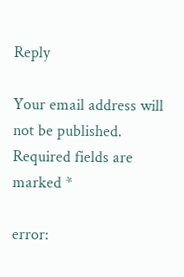Reply

Your email address will not be published. Required fields are marked *

error: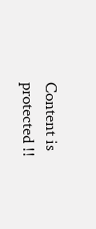Content is protected !!